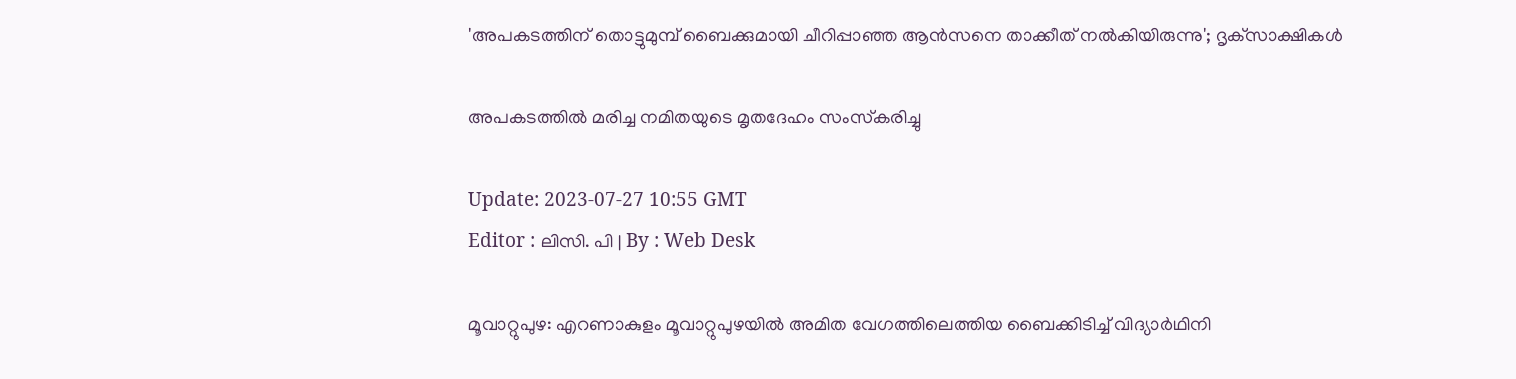'അപകടത്തിന് തൊട്ടുമുമ്പ് ബൈക്കുമായി ചീറിപ്പാഞ്ഞ ആൻസനെ താക്കീത് നൽകിയിരുന്നു'; ദൃക്‌സാക്ഷികൾ

അപകടത്തിൽ മരിച്ച നമിതയുടെ മൃതദേഹം സംസ്‌കരിച്ചു

Update: 2023-07-27 10:55 GMT
Editor : ലിസി. പി | By : Web Desk

മൂവാറ്റുപുഴ: എറണാകുളം മൂവാറ്റുപുഴയിൽ അമിത വേഗത്തിലെത്തിയ ബൈക്കിടിച്ച് വിദ്യാർഥിനി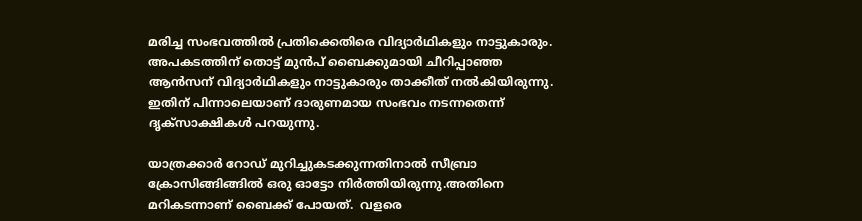മരിച്ച സംഭവത്തിൽ പ്രതിക്കെതിരെ വിദ്യാർഥികളും നാട്ടുകാരും. അപകടത്തിന് തൊട്ട് മുൻപ് ബൈക്കുമായി ചീറിപ്പാഞ്ഞ ആൻസന് വിദ്യാർഥികളും നാട്ടുകാരും താക്കീത് നൽകിയിരുന്നു.  ഇതിന് പിന്നാലെയാണ് ദാരുണമായ സംഭവം നടന്നതെന്ന് ദൃക്‌സാക്ഷികൾ പറയുന്നു.

യാത്രക്കാർ റോഡ് മുറിച്ചുകടക്കുന്നതിനാൽ സീബ്രാ ക്രോസിങ്ങിങ്ങിൽ ഒരു ഓട്ടോ നിർത്തിയിരുന്നു.അതിനെ മറികടന്നാണ് ബൈക്ക് പോയത്.  വളരെ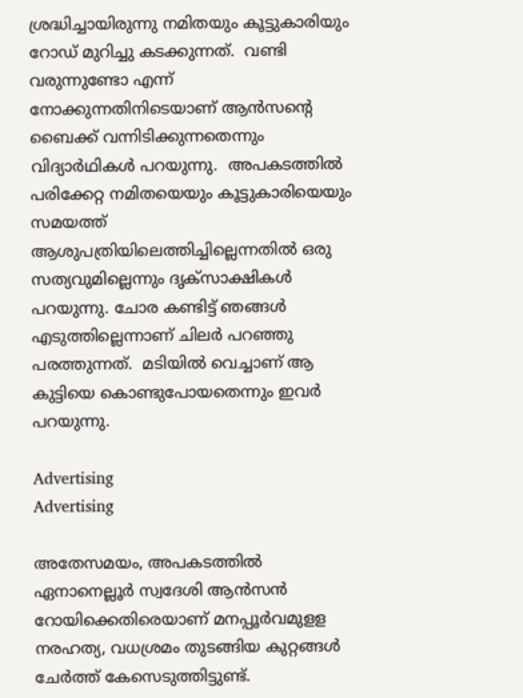ശ്രദ്ധിച്ചായിരുന്നു നമിതയും കൂട്ടുകാരിയും റോഡ് മുറിച്ചു കടക്കുന്നത്.  വണ്ടി വരുന്നുണ്ടോ എന്ന് നോക്കുന്നതിനിടെയാണ് ആൻസന്റെ ബൈക്ക് വന്നിടിക്കുന്നതെന്നും വിദ്യാർഥികൾ പറയുന്നു.  അപകടത്തില്‍ പരിക്കേറ്റ നമിതയെയും കൂട്ടുകാരിയെയും സമയത്ത് ആശുപത്രിയിലെത്തിച്ചില്ലെന്നതില്‍ ഒരു സത്യവുമില്ലെന്നും ദൃക്സാക്ഷികള്‍ പറയുന്നു. ചോര കണ്ടിട്ട് ഞങ്ങൾ എടുത്തില്ലെന്നാണ് ചിലര്‍ പറഞ്ഞു പരത്തുന്നത്.  മടിയിൽ വെച്ചാണ് ആ കുട്ടിയെ കൊണ്ടുപോയതെന്നും ഇവര്‍ പറയുന്നു.

Advertising
Advertising

അതേസമയം, അപകടത്തില്‍ ഏനാനെല്ലൂർ സ്വദേശി ആൻസൻ റോയിക്കെതിരെയാണ് മനപ്പൂർവമുളള നരഹത്യ, വധശ്രമം തുടങ്ങിയ കുറ്റങ്ങൾ ചേർത്ത് കേസെടുത്തിട്ടുണ്ട്.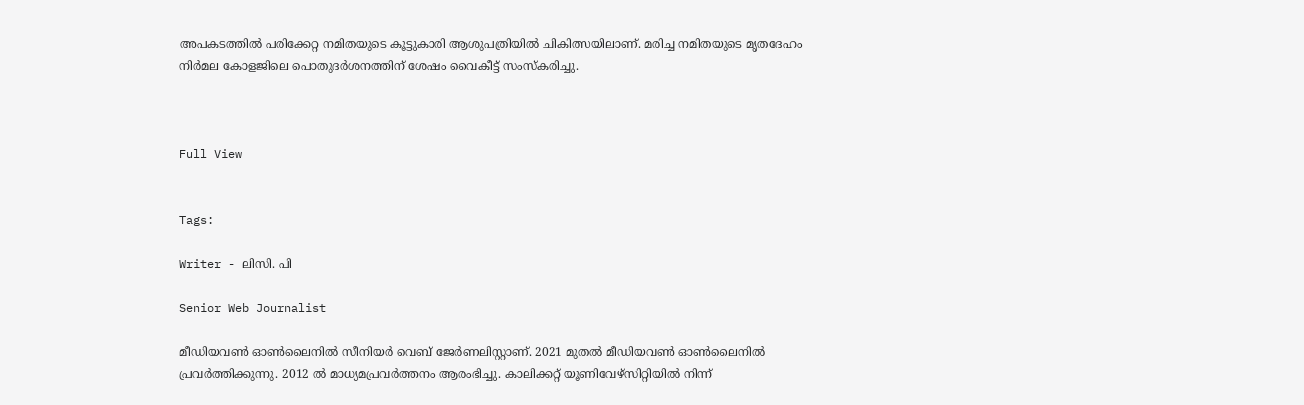അപകടത്തില്‍ പരിക്കേറ്റ നമിതയുടെ കൂട്ടുകാരി ആശുപത്രിയില്‍ ചികിത്സയിലാണ്. മരിച്ച നമിതയുടെ മൃതദേഹം നിർമല കോളജിലെ പൊതുദർശനത്തിന് ശേഷം വൈകീട്ട് സംസ്‌കരിച്ചു.



Full View


Tags:

Writer - ലിസി. പി

Senior Web Journalist

മീഡിയവൺ ഓൺലൈനിൽ സീനിയർ വെബ് ജേർണലിസ്റ്റാണ്. 2021 മുതൽ മീഡിയവൺ ഓൺലൈനിൽ പ്രവർത്തിക്കുന്നു. 2012 ല്‍ മാധ്യമപ്രവര്‍ത്തനം ആരംഭിച്ചു. കാലിക്കറ്റ് യൂണിവേഴ്‌സിറ്റിയിൽ നിന്ന്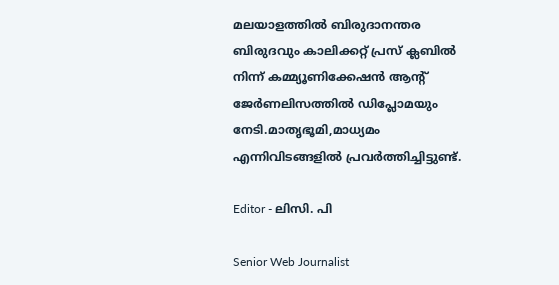മലയാളത്തിൽ ബിരുദാനന്തര ബിരുദവും കാലിക്കറ്റ് പ്രസ് ക്ലബിൽ നിന്ന് കമ്മ്യൂണിക്കേഷൻ ആന്റ് ജേർണലിസത്തിൽ ഡിപ്ലോമയും നേടി.മാതൃഭൂമി,മാധ്യമം എന്നിവിടങ്ങളിൽ പ്രവർത്തിച്ചിട്ടുണ്ട്.

Editor - ലിസി. പി

Senior Web Journalist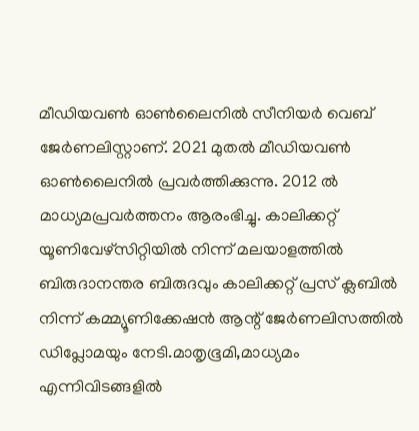മീഡിയവൺ ഓൺലൈനിൽ സീനിയർ വെബ് ജേർണലിസ്റ്റാണ്. 2021 മുതൽ മീഡിയവൺ ഓൺലൈനിൽ പ്രവർത്തിക്കുന്നു. 2012 ല്‍ മാധ്യമപ്രവര്‍ത്തനം ആരംഭിച്ചു. കാലിക്കറ്റ് യൂണിവേഴ്‌സിറ്റിയിൽ നിന്ന് മലയാളത്തിൽ ബിരുദാനന്തര ബിരുദവും കാലിക്കറ്റ് പ്രസ് ക്ലബിൽ നിന്ന് കമ്മ്യൂണിക്കേഷൻ ആന്റ് ജേർണലിസത്തിൽ ഡിപ്ലോമയും നേടി.മാതൃഭൂമി,മാധ്യമം എന്നിവിടങ്ങളിൽ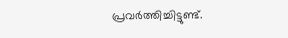പ്രവർത്തിച്ചിട്ടുണ്ട്.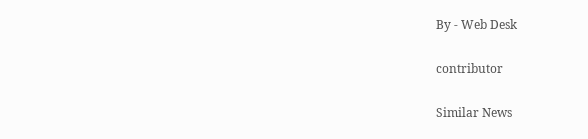By - Web Desk

contributor

Similar News